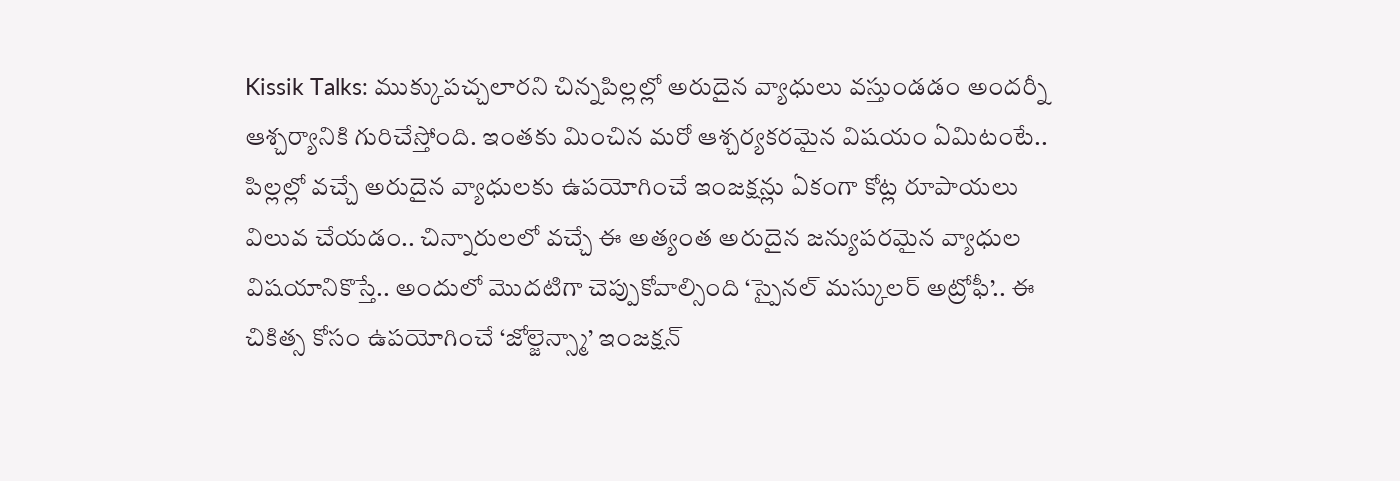Kissik Talks: ముక్కుపచ్చలారని చిన్నపిల్లల్లో అరుదైన వ్యాధులు వస్తుండడం అందర్నీ ఆశ్చర్యానికి గురిచేస్తోంది. ఇంతకు మించిన మరో ఆశ్చర్యకరమైన విషయం ఏమిటంటే.. పిల్లల్లో వచ్చే అరుదైన వ్యాధులకు ఉపయోగించే ఇంజక్షన్లు ఏకంగా కోట్ల రూపాయలు విలువ చేయడం.. చిన్నారులలో వచ్చే ఈ అత్యంత అరుదైన జన్యుపరమైన వ్యాధుల విషయానికొస్తే.. అందులో మొదటిగా చెప్పుకోవాల్సింది ‘స్పైనల్ మస్కులర్ అట్రోఫీ’.. ఈ చికిత్స కోసం ఉపయోగించే ‘జోల్జెన్స్మా’ ఇంజక్షన్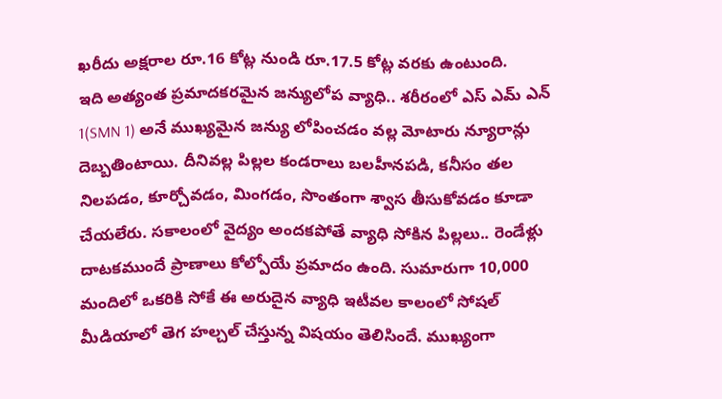ఖరీదు అక్షరాల రూ.16 కోట్ల నుండి రూ.17.5 కోట్ల వరకు ఉంటుంది.
ఇది అత్యంత ప్రమాదకరమైన జన్యులోప వ్యాధి.. శరీరంలో ఎస్ ఎమ్ ఎన్ 1(SMN 1) అనే ముఖ్యమైన జన్యు లోపించడం వల్ల మోటారు న్యూరాన్లు దెబ్బతింటాయి. దీనివల్ల పిల్లల కండరాలు బలహీనపడి, కనీసం తల నిలపడం, కూర్చోవడం, మింగడం, సొంతంగా శ్వాస తీసుకోవడం కూడా చేయలేరు. సకాలంలో వైద్యం అందకపోతే వ్యాధి సోకిన పిల్లలు.. రెండేళ్లు దాటకముందే ప్రాణాలు కోల్పోయే ప్రమాదం ఉంది. సుమారుగా 10,000 మందిలో ఒకరికి సోకే ఈ అరుదైన వ్యాధి ఇటీవల కాలంలో సోషల్ మీడియాలో తెగ హల్చల్ చేస్తున్న విషయం తెలిసిందే. ముఖ్యంగా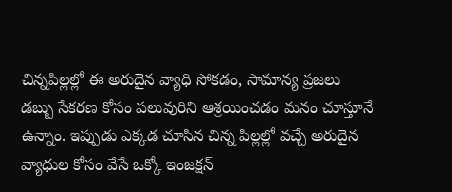చిన్నపిల్లల్లో ఈ అరుదైన వ్యాధి సోకడం, సామాన్య ప్రజలు డబ్బు సేకరణ కోసం పలువురిని ఆశ్రయించడం మనం చూస్తూనే ఉన్నాం. ఇప్పుడు ఎక్కడ చూసిన చిన్న పిల్లల్లో వచ్చే అరుదైన వ్యాధుల కోసం వేసే ఒక్కో ఇంజక్షన్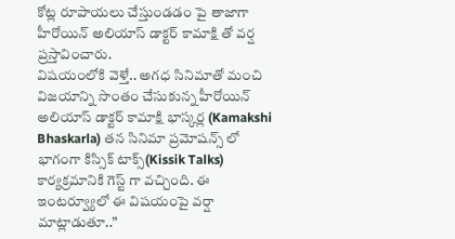కోట్ల రూపాయలు చేస్తుండడం పై తాజాగా హీరోయిన్ అలియాస్ డాక్టర్ కామాక్షి తో వర్ష ప్రస్తావించారు.
విషయంలోకి వెళ్తే.. అగధ సినిమాతో మంచి విజయాన్ని సొంతం చేసుకున్న హీరోయిన్ అలియాస్ డాక్టర్ కామాక్షి భాస్కర్ల (Kamakshi Bhaskarla) తన సినిమా ప్రమోషన్స్ లో భాగంగా కిస్సిక్ టాక్స్(Kissik Talks) కార్యక్రమానికి గెస్ట్ గా వచ్చింది. ఈ ఇంటర్వ్యూలో ఈ విషయంపై వర్షా మాట్లాడుతూ..”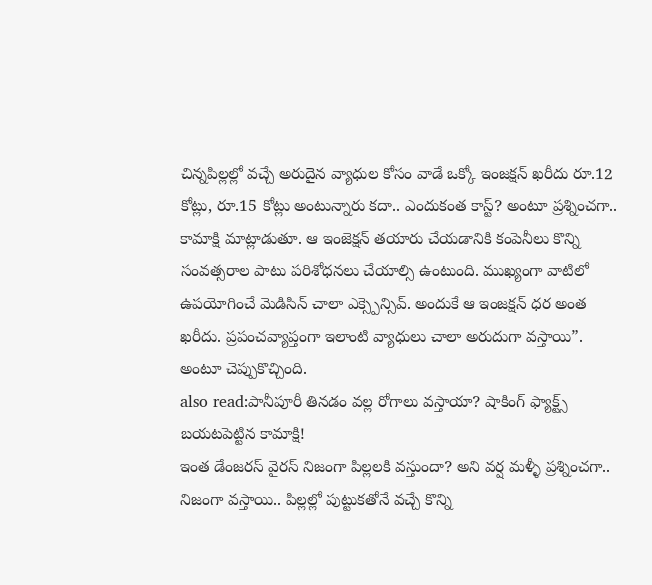చిన్నపిల్లల్లో వచ్చే అరుదైన వ్యాధుల కోసం వాడే ఒక్కో ఇంజక్షన్ ఖరీదు రూ.12 కోట్లు, రూ.15 కోట్లు అంటున్నారు కదా.. ఎందుకంత కాస్ట్? అంటూ ప్రశ్నించగా.. కామాక్షి మాట్లాడుతూ. ఆ ఇంజెక్షన్ తయారు చేయడానికి కంపెనీలు కొన్ని సంవత్సరాల పాటు పరిశోధనలు చేయాల్సి ఉంటుంది. ముఖ్యంగా వాటిలో ఉపయోగించే మెడిసిన్ చాలా ఎక్స్పెన్సివ్. అందుకే ఆ ఇంజక్షన్ ధర అంత ఖరీదు. ప్రపంచవ్యాప్తంగా ఇలాంటి వ్యాధులు చాలా అరుదుగా వస్తాయి”. అంటూ చెప్పుకొచ్చింది.
also read:పానీపూరీ తినడం వల్ల రోగాలు వస్తాయా? షాకింగ్ ఫ్యాక్ట్స్ బయటపెట్టిన కామాక్షి!
ఇంత డేంజరస్ వైరస్ నిజంగా పిల్లలకి వస్తుందా? అని వర్ష మళ్ళీ ప్రశ్నించగా.. నిజంగా వస్తాయి.. పిల్లల్లో పుట్టుకతోనే వచ్చే కొన్ని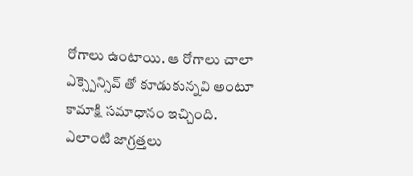రోగాలు ఉంటాయి. ఆ రోగాలు చాలా ఎక్స్పెన్సివ్ తో కూడుకున్నవి అంటూ కామాక్షి సమాధానం ఇచ్చింది.
ఎలాంటి జాగ్రత్తలు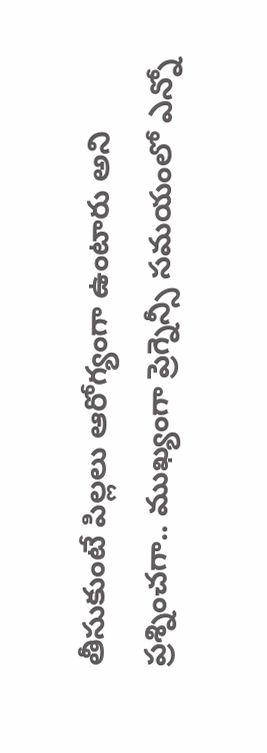తీసుకుంటే పిల్లలు ఆరోగ్యంగా ఉంటారు అని ప్రశ్నించగా.. ముఖ్యంగా ప్రెగ్నెన్సీ సమయంలో ఎన్నో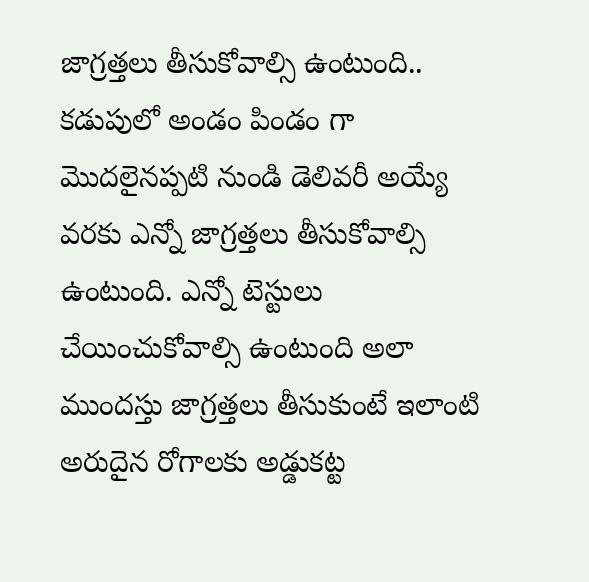జాగ్రత్తలు తీసుకోవాల్సి ఉంటుంది.. కడుపులో అండం పిండం గా మొదలైనప్పటి నుండి డెలివరీ అయ్యే వరకు ఎన్నో జాగ్రత్తలు తీసుకోవాల్సి ఉంటుంది. ఎన్నో టెస్టులు చేయించుకోవాల్సి ఉంటుంది అలా ముందస్తు జాగ్రత్తలు తీసుకుంటే ఇలాంటి అరుదైన రోగాలకు అడ్డుకట్ట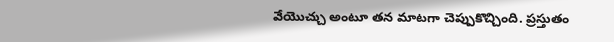వేయొచ్చు అంటూ తన మాటగా చెప్పుకొచ్చింది. ప్రస్తుతం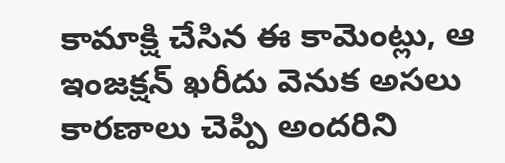కామాక్షి చేసిన ఈ కామెంట్లు, ఆ ఇంజక్షన్ ఖరీదు వెనుక అసలు కారణాలు చెప్పి అందరిని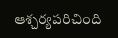ఆశ్చర్యపరిచింది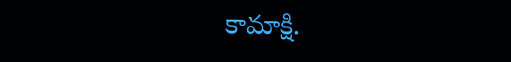కామాక్షి.